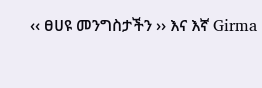‹‹ ፀሀዩ መንግስታችን ›› እና እኛ Girma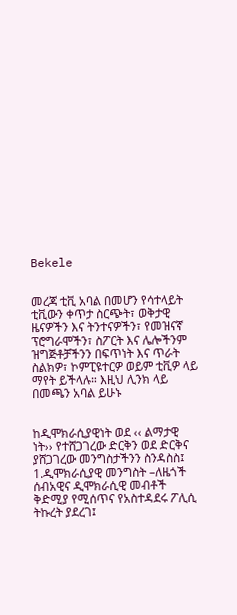Bekele


መረጃ ቲቪ አባል በመሆን የሳተላይት ቲቪውን ቀጥታ ስርጭት፣ ወቅታዊ ዜናዎችን እና ትንተናዎችን፣ የመዝናኛ ፕሮግራሞችን፣ ስፖርት እና ሌሎችንም ዝግጅቶቻችንን በፍጥነት እና ጥራት ስልክዎ፣ ኮምፒዩተርዎ ወይም ቲቪዎ ላይ ማየት ይችላሉ። እዚህ ሊንክ ላይ በመጫን አባል ይሁኑ


ከዲሞክራሲያዊነት ወደ ‹‹ ልማታዊ ነት›› የተሸጋገረው ድርቅን ወደ ድርቅና ያሸጋገረው መንግስታችንን ስንዳስስ፤
1.ዲሞክራሲያዊ መንግስት –ለዜጎች ሰብአዊና ዲሞክራሲዊ መብቶች ቅድሚያ የሚሰጥና የአስተዳደሩ ፖሊሲ ትኩረት ያደረገ፤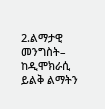2.ልማታዊ መንግስት– ከዲሞክራሲ ይልቅ ልማትን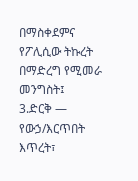በማስቀደምና የፖሊሲው ትኩረት በማድረግ የሚመራ መንግስት፤
3.ድርቅ — የውኃ/እርጥበት እጥረት፣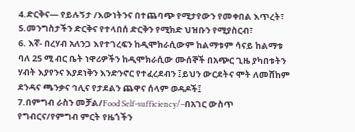4.ድርቅና— የይሉኝታ /እውነትንና በተጨባጭ የሚታየውን የመቀበል እጥረት፣
5.መንግስታችን ድርቅና የተላበሰ ድርቅን የሚክድ ህዝቡን የሚያስርብ፣
6. እኛ- በረሃብ አለንጋ እየተገረፍን ከዲሞክራሲውም ከልማቱም ሳናይ ከልማቱ ባለ 25 ሚ ብር ቤት ነዋሪዎችን ከዲሞክራሲው ሙሰኞች በአጭር ጊዜ ያካበቱትን ሃብት እያየንና እያደነቅን እንድንኖር የተፈረደብን ፤ይህን ውርደትና ሞት ለመሸከም ደንዳና ጫንቃና ኅሊና የታደልን ጨዋና ሰላም ወዳዶች፤
7.በምግብ ራስን መቻል/Food Self-sufficiency/–በአገር ውስጥ የግብርና/የምግብ ምርት የዜጎችን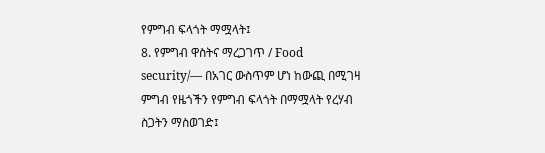የምግብ ፍላጎት ማሟላት፤
8. የምግብ ዋስትና ማረጋገጥ / Food security/— በአገር ውስጥም ሆነ ከውጪ በሚገዛ ምግብ የዜጎችን የምግብ ፍላጎት በማሟላት የረሃብ ስጋትን ማስወገድ፤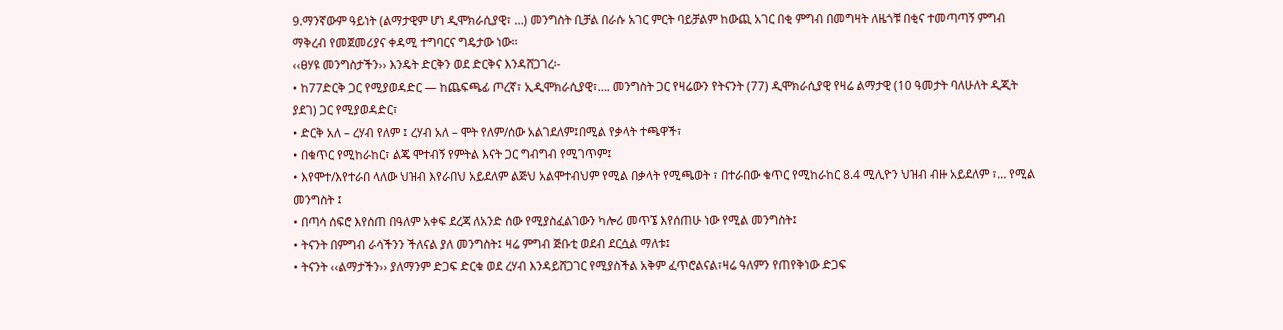9.ማንኛውም ዓይነት (ልማታዊም ሆነ ዲሞክራሲያዊ፣ …) መንግስት ቢቻል በራሱ አገር ምርት ባይቻልም ከውጪ አገር በቂ ምግብ በመግዛት ለዜጎቹ በቂና ተመጣጣኝ ምግብ ማቅረብ የመጀመሪያና ቀዳሚ ተግባርና ግዴታው ነው፡፡
‹‹ፀሃዩ መንግስታችን›› እንዴት ድርቅን ወደ ድርቅና እንዳሸጋገረ፡-
• ከ77ድርቅ ጋር የሚያወዳድር — ከጨፍጫፊ ጦረኛ፣ ኢዲሞክራሲያዊ፣…. መንግስት ጋር የዛሬውን የትናንት (77) ዲሞክራሲያዊ የዛሬ ልማታዊ (10 ዓመታት ባለሁለት ዲጂት ያደገ) ጋር የሚያወዳድር፣
• ድርቅ አለ – ረሃብ የለም ፤ ረሃብ አለ – ሞት የለም/ሰው አልገደለም፤በሚል የቃላት ተጫዋች፣
• በቁጥር የሚከራከር፣ ልጄ ሞተብኝ የምትል እናት ጋር ግብግብ የሚገጥም፤
• እየሞተ/እየተራበ ላለው ህዝብ እየራበህ አይደለም ልጅህ አልሞተብህም የሚል በቃላት የሚጫወት ፣ በተራበው ቁጥር የሚከራከር 8.4 ሚሊዮን ህዝብ ብዙ አይደለም ፣… የሚል መንግስት ፤
• በጣሳ ሰፍሮ እየሰጠ በዓለም አቀፍ ደረጃ ለአንድ ሰው የሚያስፈልገውን ካሎሪ መጥኜ እየሰጠሁ ነው የሚል መንግስት፤
• ትናንት በምግብ ራሳችንን ችለናል ያለ መንግስት፤ ዛሬ ምግብ ጅቡቲ ወደብ ደርሷል ማለቱ፤
• ትናንት ‹‹ልማታችን›› ያለማንም ድጋፍ ድርቁ ወደ ረሃብ እንዳይሸጋገር የሚያስችል አቅም ፈጥሮልናል፣ዛሬ ዓለምን የጠየቅነው ድጋፍ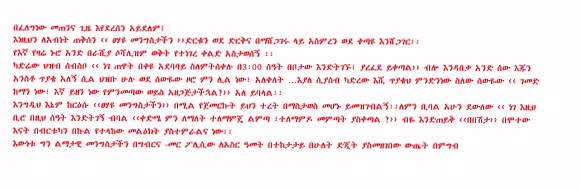በፈለግነው መጠንና ጊዜ እየደረሰን አይደለም፤
እነዚህን ለአብነት ጠቅሰን ‹‹ ፀሃዩ መንግስታችን ››ድርቁን ወደ ድርቅና በማሸጋገሩ ላይ አስምረን ወደ ቀጣዩ እንሸጋገር፡፡
የእኛ የዛሬ ኑሮ አንድ በራሺያ ሶሻሊዝም ወቅት የተነገረ ቀልድ አስታወሰኝ ፡፡
ካድሬው ህዝብ ሰብስቦ ‹‹ ነገ ጠዋት በቀዩ አደባባይ ስለምትሰቀሉ በ3፡00 ሰዓት በቦታው እንድትገኙ፣ ያረፈደ ይቀጣል›› ብሎ እንዳበቃ አንድ ሰው እጁን አንስቶ ጥያቄ አለኝ ሲል ህዝቡ ሁሉ ወደ ሰውዬው ዞሮ ምን ሊል ነው፣ አለቀለት …እያለ ሲያስብ ካድረው እሺ ጥያቄህ ምንድንነው ስለው ሰውዬው ‹‹ ገመድ ከማን ነው፣ እኛ ይዘን ነው የምንመጣው ወይስ አዘጋጅታችኋል?›› አለ ይባላል፡፡
እንግዲህ እኔም ከርዕሱ ‹‹ፀሃዩ መንግስታችን›› በሚል የጀመርኩት ይህን ተረት በማስታወስ መሆኑ ይመዝገብልኝ፡፡ለምን ቢባል አሁን ደውለው ‹‹ ነገ እዚህ ቢሮ በዚህ ሰዓት እንድትገኝ ብባል ‹‹ቀድሜ ምን ለማለት ተለማምጄ ልምጣ ፣ተለማምዶ መምጣት ያስቀጣል ?›› ብዬ እንድጠይቅ ‹‹በበሽታ›› በሞተው እናት በብርቱካን በኩል የተላከው መልዕክት ያስተምራልና ነው፡፡
እውነቱ ግን ልማታዊ መንግስታችን በግብርና -መር ፖሊሲው ለአስር ዓመት በተከታታይ በሁለት ድጂት ያስመዘገበው ውጤት በምግብ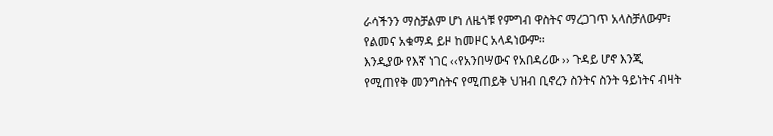ራሳችንን ማስቻልም ሆነ ለዜጎቹ የምግብ ዋስትና ማረጋገጥ አላስቻለውም፣ የልመና አቁማዳ ይዞ ከመዞር አላዳነውም፡፡
እንዲያው የእኛ ነገር ‹‹የአንበሣውና የአበዳሪው ›› ጉዳይ ሆኖ እንጂ የሚጠየቅ መንግስትና የሚጠይቅ ህዝብ ቢኖረን ስንትና ስንት ዓይነትና ብዛት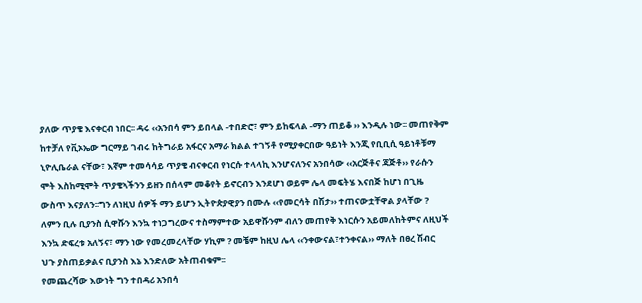ያለው ጥያቄ እናቀርብ ነበር፡፡ ዳሩ ‹‹አንበሳ ምን ይበላል -ተበድሮ፣ ምን ይከፍላል -ማን ጠይቆ ›› እንዲሉ ነው፡፡ መጠየቅም ከተቻለ የቪኦኤው ግርማይ ገብሩ ከትግራይ አፋርና አማራ ክልል ተገኝቶ የሚያቀርበው ዓይነት እንጂ የቢቢሲ ዓይነቶቹማ ኒዮሊቤራል ናቸው፣ እኛም ተመሳሳይ ጥያቄ ብናቀርብ የነርሱ ተላላኪ እንሆናለንና አንበሳው ‹‹አርጅቶና ጃጅቶ›› የራሱን ሞት እስከሚሞት ጥያቄኣችንን ይዘን በሰላም መቆየት ይኖርብን እንደሆነ ወይም ሌላ መፍትሄ እናበጅ ከሆነ በጊዜ ውስጥ እናያለን፡፡ግን ለነዚህ ሰዎች ማን ይሆን ኢትዮጵያዊያን በሙሉ ‹‹የመርሳት በሽታ›› ተጠናውቷቸዋል ያላቸው ? ለምን ቢሉ ቢያንስ ሲዋሹን እንኳ ተነጋግረውና ተስማምተው አይዋሹንም ብለን መጠየቅ እነርሱን አይመለከትምና ለዚህች እንኳ ድፍረቱ አለኝና፣ ማን ነው የመረመረላቸው ሃኪም ? መቼም ከዚህ ሌላ ‹‹ንቀውናል፣ተንቀናል›› ማለት በፀረ ሽብር ህጉ ያስጠይቃልና ቢያንስ እኔ እንድለው አትጠብቁም፡፡
የመጨረሻው እውነት ግን ተበዳሪ አንበሳ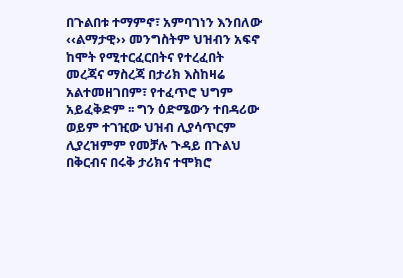በጉልበቱ ተማምኖ፣ አምባገነን እንበለው ‹‹ልማታዊ›› መንግስትም ህዝብን አፍኖ ከሞት የሚተርፈርበትና የተረፈበት መረጃና ማስረጃ በታሪክ እስከዛሬ አልተመዘገበም፣ የተፈጥሮ ህግም አይፈቅድም ፡፡ ግን ዕድሜውን ተበዳሪው ወይም ተገዢው ህዝብ ሊያሳጥርም ሊያረዝምም የመቻሉ ጉዳይ በጉልህ በቅርብና በሩቅ ታሪክና ተሞክሮ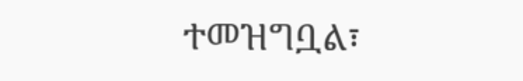ተመዝግቧል፣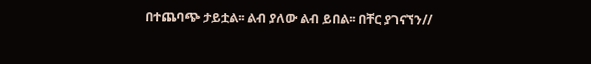በተጨባጭ ታይቷል፡፡ ልብ ያለው ልብ ይበል፡፡ በቸር ያገናኘን//